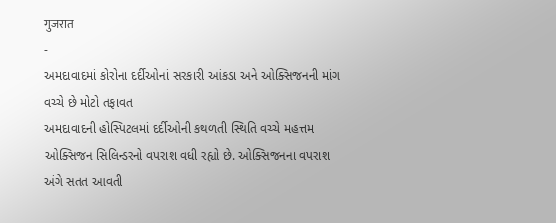गुजरात
-
અમદાવાદમાં કોરોના દર્દીઓનાં સરકારી આંકડા અને ઓક્સિજનની માંગ વચ્ચે છે મોટો તફાવત
અમદાવાદની હોસ્પિટલમાં દર્દીઓની કથળતી સ્થિતિ વચ્ચે મહત્તમ ઓક્સિજન સિલિન્ડરનો વપરાશ વધી રહ્યો છે. ઓક્સિજનના વપરાશ અંગે સતત આવતી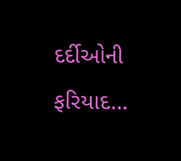દર્દીઓની ફરિયાદ…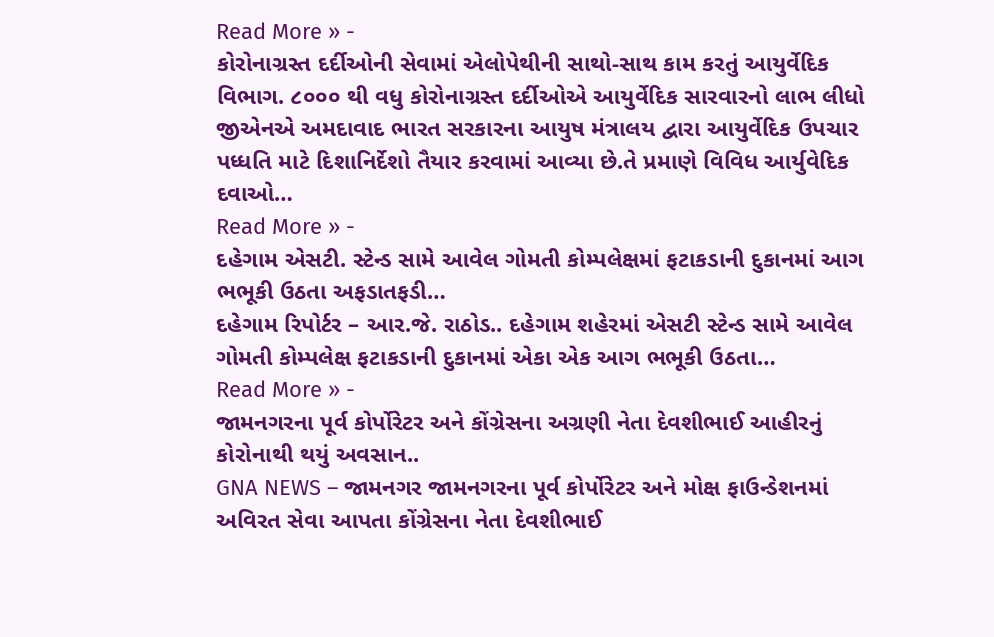Read More » -
કોરોનાગ્રસ્ત દર્દીઓની સેવામાં એલોપેથીની સાથો-સાથ કામ કરતું આયુર્વેદિક વિભાગ. ૮૦૦૦ થી વધુ કોરોનાગ્રસ્ત દર્દીઓએ આયુર્વેદિક સારવારનો લાભ લીધો
જીએનએ અમદાવાદ ભારત સરકારના આયુષ મંત્રાલય દ્વારા આયુર્વેદિક ઉપચાર પધ્ધતિ માટે દિશાનિર્દેશો તૈયાર કરવામાં આવ્યા છે.તે પ્રમાણે વિવિધ આર્યુવેદિક દવાઓ…
Read More » -
દહેગામ એસટી. સ્ટેન્ડ સામે આવેલ ગોમતી કોમ્પલેક્ષમાં ફટાકડાની દુકાનમાં આગ ભભૂકી ઉઠતા અફડાતફડી…
દહેગામ રિપોર્ટર – આર.જે. રાઠોડ.. દહેગામ શહેરમાં એસટી સ્ટેન્ડ સામે આવેલ ગોમતી કોમ્પલેક્ષ ફટાકડાની દુકાનમાં એકા એક આગ ભભૂકી ઉઠતા…
Read More » -
જામનગરના પૂર્વ કોર્પોરેટર અને કોંગ્રેસના અગ્રણી નેતા દેવશીભાઈ આહીરનું કોરોનાથી થયું અવસાન..
GNA NEWS – જામનગર જામનગરના પૂર્વ કોર્પોરેટર અને મોક્ષ ફાઉન્ડેશનમાં અવિરત સેવા આપતા કોંગ્રેસના નેતા દેવશીભાઈ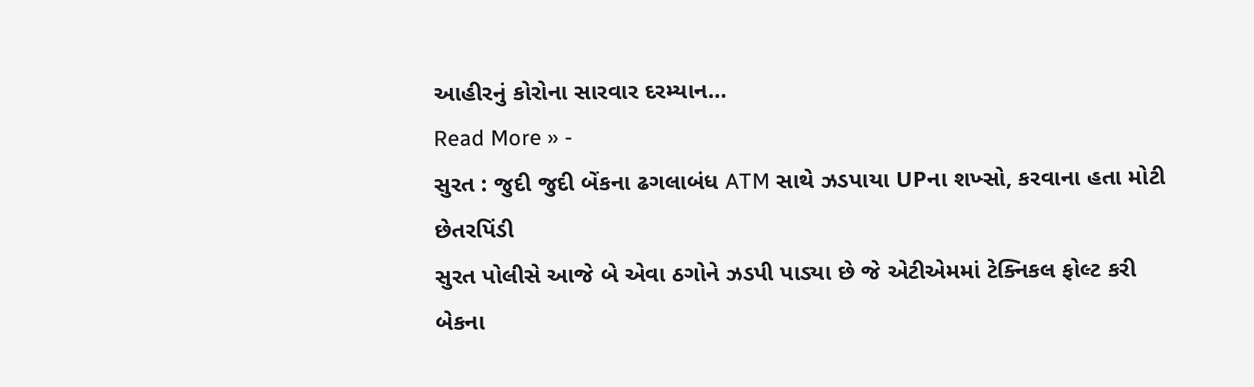આહીરનું કોરોના સારવાર દરમ્યાન…
Read More » -
સુરત : જુદી જુદી બેંકના ઢગલાબંધ ATM સાથે ઝડપાયા UPના શખ્સો, કરવાના હતા મોટી છેતરપિંડી
સુરત પોલીસે આજે બે એવા ઠગોને ઝડપી પાડ્યા છે જે એટીએમમાં ટેક્નિકલ ફોલ્ટ કરી બેકના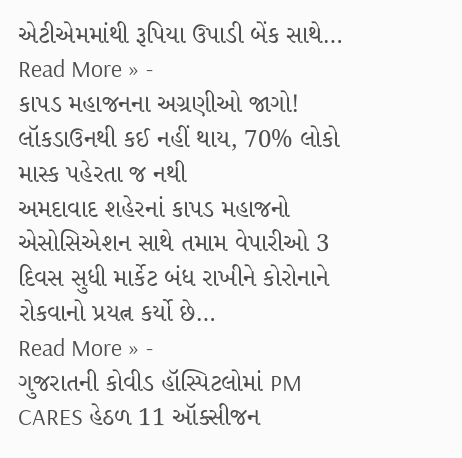એટીએમમાંથી રૂપિયા ઉપાડી બેંક સાથે…
Read More » -
કાપડ મહાજનના અગ્રણીઓ જાગો! લૉકડાઉનથી કઈ નહીં થાય, 70% લોકો માસ્ક પહેરતા જ નથી
અમદાવાદ શહેરનાં કાપડ મહાજનો એસોસિએશન સાથે તમામ વેપારીઓ 3 દિવસ સુધી માર્કેટ બંધ રાખીને કોરોનાને રોકવાનો પ્રયત્ન કર્યો છે…
Read More » -
ગુજરાતની કોવીડ હૉસ્પિટલોમાં PM CARES હેઠળ 11 ઑક્સીજન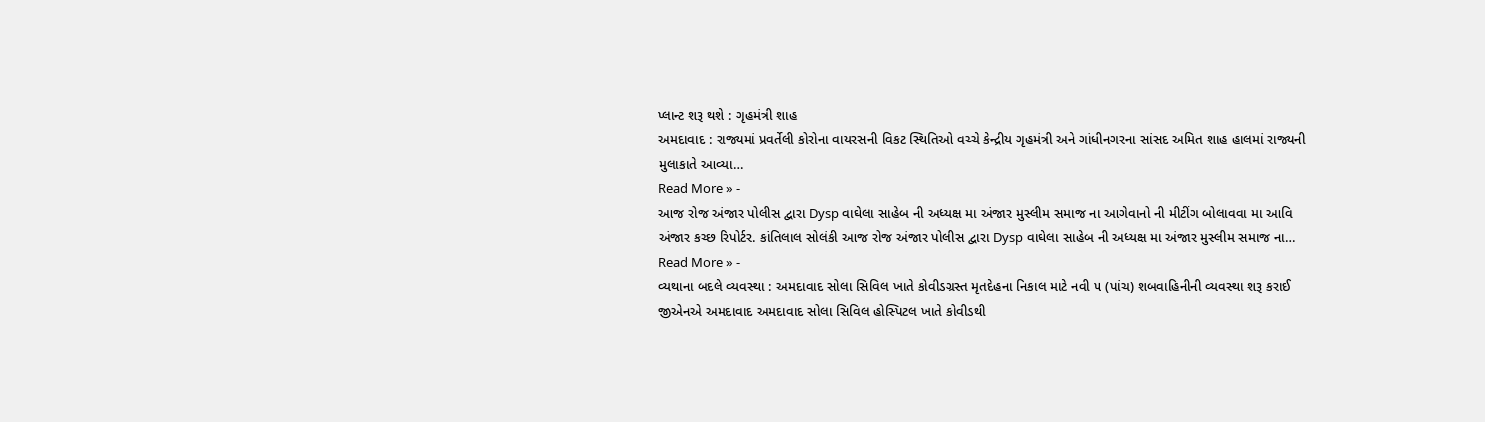પ્લાન્ટ શરૂ થશે : ગૃહમંત્રી શાહ
અમદાવાદ : રાજ્યમાં પ્રવર્તેલી કોરોના વાયરસની વિકટ સ્થિતિઓ વચ્ચે કેન્દ્રીય ગૃહમંત્રી અને ગાંધીનગરના સાંસદ અમિત શાહ હાલમાં રાજ્યની મુલાકાતે આવ્યા…
Read More » -
આજ રોજ અંજાર પોલીસ દ્વારા Dysp વાઘેલા સાહેબ ની અધ્યક્ષ મા અંજાર મુસ્લીમ સમાજ ના આગેવાનો ની મીટીંગ બોલાવવા મા આવિ
અંજાર કચ્છ રિપોર્ટર. કાંતિલાલ સોલંકી આજ રોજ અંજાર પોલીસ દ્વારા Dysp વાઘેલા સાહેબ ની અધ્યક્ષ મા અંજાર મુસ્લીમ સમાજ ના…
Read More » -
વ્યથાના બદલે વ્યવસ્થા : અમદાવાદ સોલા સિવિલ ખાતે કોવીડગ્રસ્ત મૃતદેહના નિકાલ માટે નવી ૫ (પાંચ) શબવાહિનીની વ્યવસ્થા શરૂ કરાઈ
જીએનએ અમદાવાદ અમદાવાદ સોલા સિવિલ હોસ્પિટલ ખાતે કોવીડથી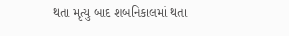થતા મૃત્યુ બાદ શબનિકાલમાં થતા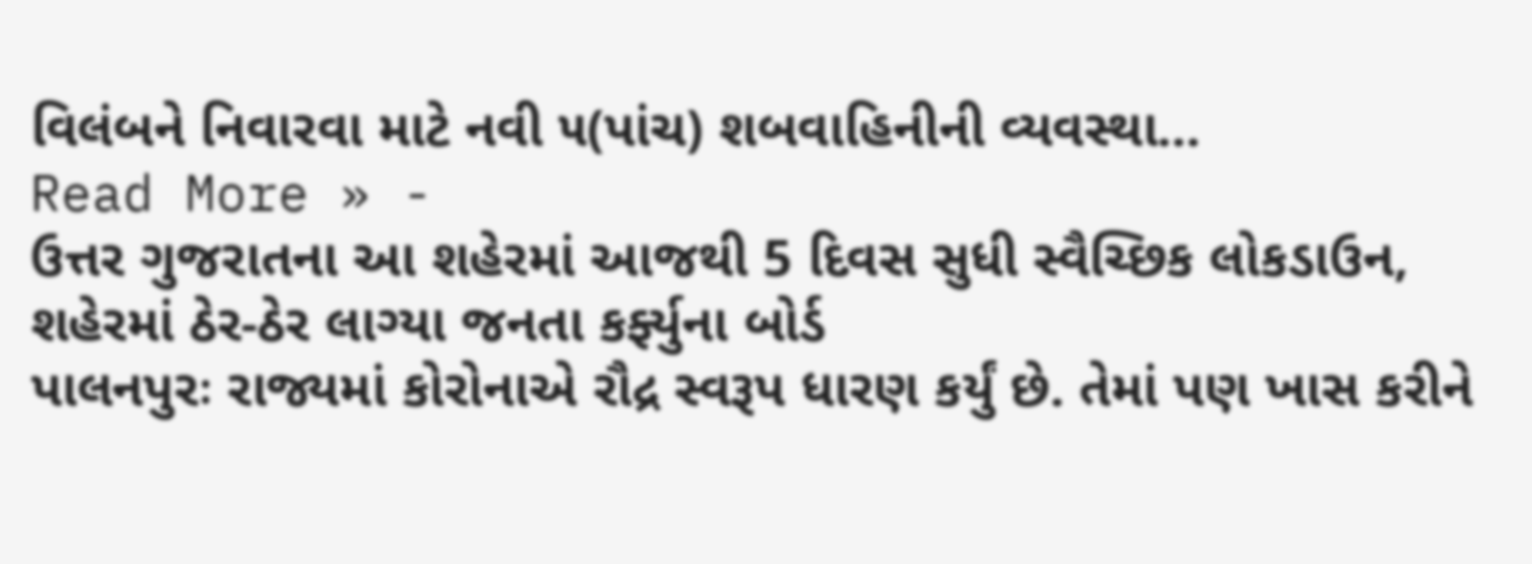વિલંબને નિવારવા માટે નવી ૫(પાંચ) શબવાહિનીની વ્યવસ્થા…
Read More » -
ઉત્તર ગુજરાતના આ શહેરમાં આજથી 5 દિવસ સુધી સ્વૈચ્છિક લોકડાઉન, શહેરમાં ઠેર-ઠેર લાગ્યા જનતા કર્ફ્યુના બોર્ડ
પાલનપુરઃ રાજ્યમાં કોરોનાએ રૌદ્ર સ્વરૂપ ધારણ કર્યું છે. તેમાં પણ ખાસ કરીને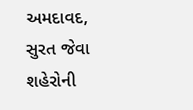અમદાવદ, સુરત જેવા શહેરોની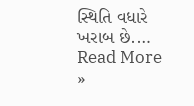સ્થિતિ વધારે ખરાબ છે.…
Read More »